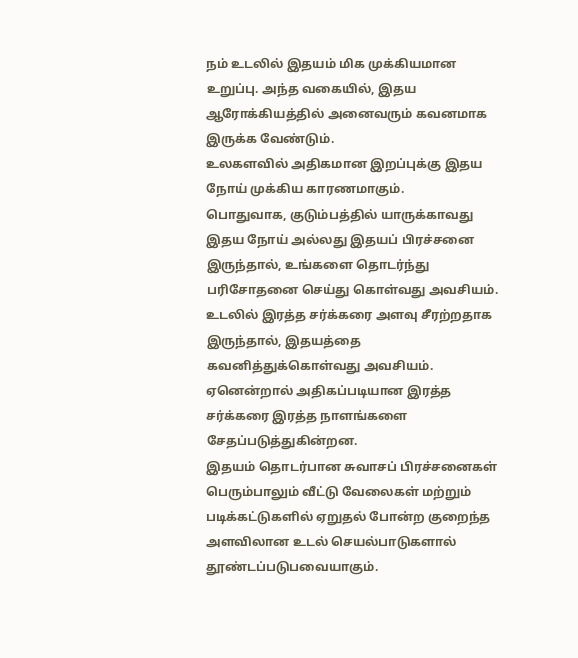நம் உடலில் இதயம் மிக முக்கியமான உறுப்பு. அந்த வகையில், இதய ஆரோக்கியத்தில் அனைவரும் கவனமாக இருக்க வேண்டும்.
உலகளவில் அதிகமான இறப்புக்கு இதய நோய் முக்கிய காரணமாகும்.
பொதுவாக, குடும்பத்தில் யாருக்காவது இதய நோய் அல்லது இதயப் பிரச்சனை இருந்தால், உங்களை தொடர்ந்து பரிசோதனை செய்து கொள்வது அவசியம்.
உடலில் இரத்த சர்க்கரை அளவு சீரற்றதாக இருந்தால், இதயத்தை கவனித்துக்கொள்வது அவசியம்.
ஏனென்றால் அதிகப்படியான இரத்த சர்க்கரை இரத்த நாளங்களை சேதப்படுத்துகின்றன.
இதயம் தொடர்பான சுவாசப் பிரச்சனைகள் பெரும்பாலும் வீட்டு வேலைகள் மற்றும் படிக்கட்டுகளில் ஏறுதல் போன்ற குறைந்த அளவிலான உடல் செயல்பாடுகளால் தூண்டப்படுபவையாகும்.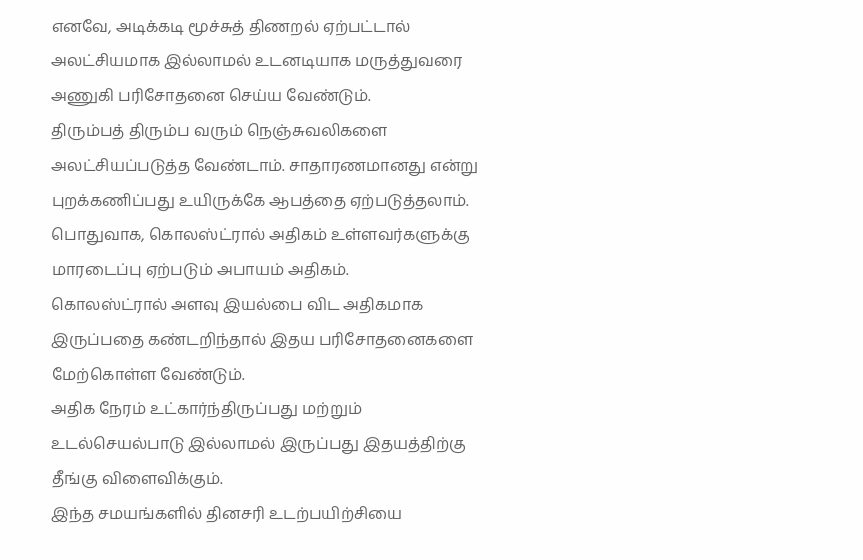எனவே, அடிக்கடி மூச்சுத் திணறல் ஏற்பட்டால் அலட்சியமாக இல்லாமல் உடனடியாக மருத்துவரை அணுகி பரிசோதனை செய்ய வேண்டும்.
திரும்பத் திரும்ப வரும் நெஞ்சுவலிகளை அலட்சியப்படுத்த வேண்டாம். சாதாரணமானது என்று புறக்கணிப்பது உயிருக்கே ஆபத்தை ஏற்படுத்தலாம்.
பொதுவாக, கொலஸ்ட்ரால் அதிகம் உள்ளவர்களுக்கு மாரடைப்பு ஏற்படும் அபாயம் அதிகம்.
கொலஸ்ட்ரால் அளவு இயல்பை விட அதிகமாக இருப்பதை கண்டறிந்தால் இதய பரிசோதனைகளை மேற்கொள்ள வேண்டும்.
அதிக நேரம் உட்கார்ந்திருப்பது மற்றும் உடல்செயல்பாடு இல்லாமல் இருப்பது இதயத்திற்கு தீங்கு விளைவிக்கும்.
இந்த சமயங்களில் தினசரி உடற்பயிற்சியை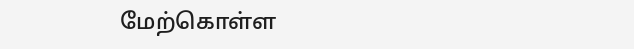மேற்கொள்ள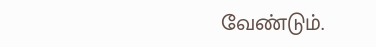வேண்டும்.